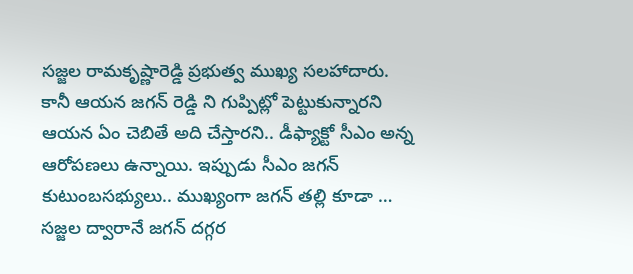సజ్జల రామకృష్ణారెడ్డి ప్రభుత్వ ముఖ్య సలహాదారు. కానీ ఆయన జగన్ రెడ్డి ని గుప్పిట్లో పెట్టుకున్నారని ఆయన ఏం చెబితే అది చేస్తారని.. డీఫ్యాక్టో సీఎం అన్న ఆరోపణలు ఉన్నాయి. ఇప్పుడు సీఎం జగన్ కుటుంబసభ్యులు.. ముఖ్యంగా జగన్ తల్లి కూడా … సజ్జల ద్వారానే జగన్ దగ్గర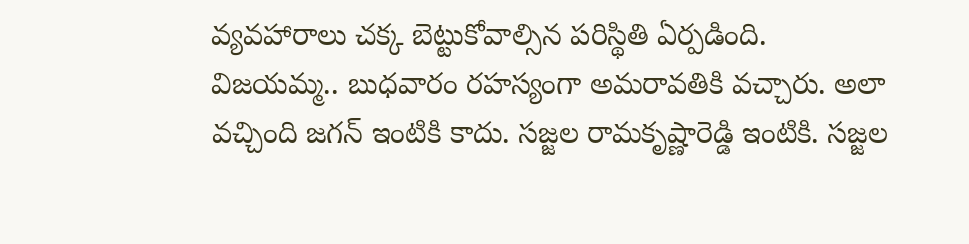వ్యవహారాలు చక్క బెట్టుకోవాల్సిన పరిస్థితి ఏర్పడింది.
విజయమ్మ.. బుధవారం రహస్యంగా అమరావతికి వచ్చారు. అలా వచ్చింది జగన్ ఇంటికి కాదు. సజ్జల రామకృష్ణారెడ్డి ఇంటికి. సజ్జల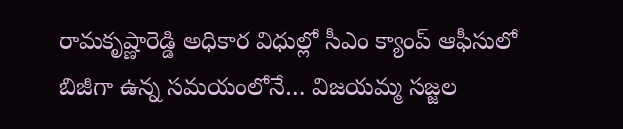రామకృష్ణారెడ్డి అధికార విధుల్లో సీఎం క్యాంప్ ఆఫీసులో బిజీగా ఉన్న సమయంలోనే… విజయమ్మ సజ్జల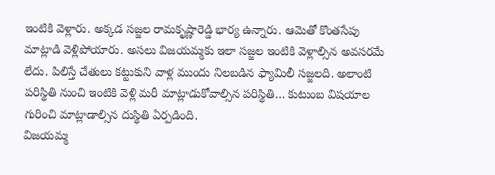ఇంటికి వెళ్లారు. అక్కడ సజ్జల రామకృష్ణారెడ్డి భార్య ఉన్నారు. ఆమెతో కొంతసేపు మాట్లాడి వెళ్లిపోయారు. అసలు విజయమ్మకు ఇలా సజ్జల ఇంటికి వెళ్లాల్సిన అవసరమే లేదు. పిలిస్తే చేతులు కట్టుకుని వాళ్ల ముందు నిలబడిన ఫ్యామిలీ సజ్జలది. అలాంటి పరిస్థితి నుంచి ఇంటికి వెళ్లి మరీ మాట్లాడుకోవాల్సిన పరిస్థితి… కుటుంబ విషయాల గురించి మాట్లాడాల్సిన దుస్థితి ఏర్పడింది.
విజయమ్మ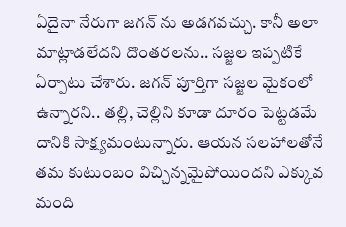ఏదైనా నేరుగా జగన్ ను అడగవచ్చు. కానీ అలా మాట్లాడలేదని దొంతరలను.. సజ్జల ఇప్పటికే ఏర్పాటు చేశారు. జగన్ పూర్తిగా సజ్జల మైకంలో ఉన్నారని.. తల్లి, చెల్లిని కూడా దూరం పెట్టడమే దానికి సాక్ష్యమంటున్నారు. ఆయన సలహాలతోనే తమ కుటుంబం విచ్చిన్నమైపోయిందని ఎక్కువ మంది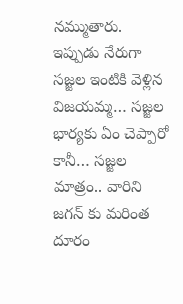నమ్ముతారు. ఇప్పుడు నేరుగా సజ్జల ఇంటికి వెళ్లిన విజయమ్మ… సజ్జల భార్యకు ఏం చెప్పారో కానీ… సజ్జల మాత్రం.. వారిని జగన్ కు మరింత దూరం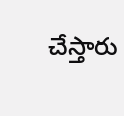చేస్తారు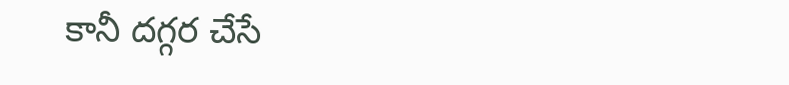కానీ దగ్గర చేసే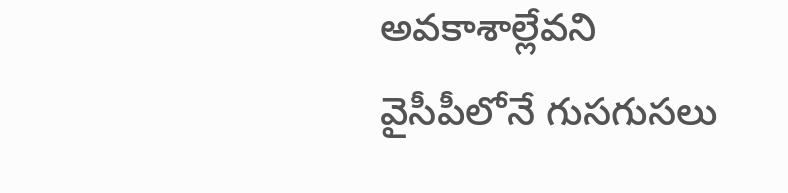అవకాశాల్లేవని వైసీపీలోనే గుసగుసలు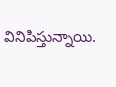వినిపిస్తున్నాయి.